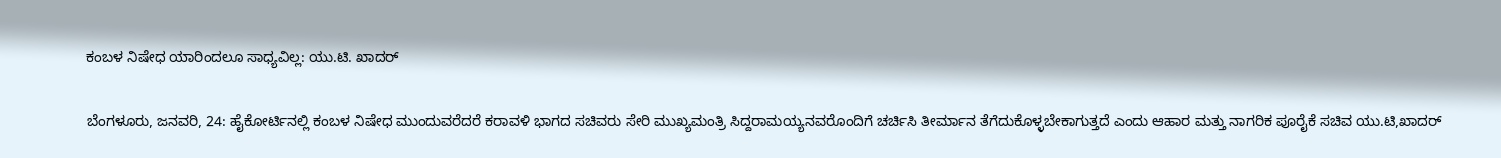ಕಂಬಳ ನಿಷೇಧ ಯಾರಿಂದಲೂ ಸಾಧ್ಯವಿಲ್ಲ: ಯು.ಟಿ. ಖಾದರ್

ಬೆಂಗಳೂರು, ಜನವರಿ, 24: ಹೈಕೋರ್ಟಿನಲ್ಲಿ ಕಂಬಳ ನಿಷೇಧ ಮುಂದುವರೆದರೆ ಕರಾವಳಿ ಭಾಗದ ಸಚಿವರು ಸೇರಿ ಮುಖ್ಯಮಂತ್ರಿ ಸಿದ್ದರಾಮಯ್ಯನವರೊಂದಿಗೆ ಚರ್ಚಿಸಿ ತೀರ್ಮಾನ ತೆಗೆದುಕೊಳ್ಳಬೇಕಾಗುತ್ತದೆ ಎಂದು ಆಹಾರ ಮತ್ತು ನಾಗರಿಕ ಪೂರೈಕೆ ಸಚಿವ ಯು.ಟಿ,ಖಾದರ್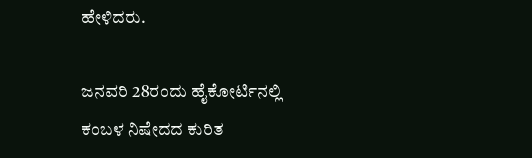ಹೇಳಿದರು.

ಜನವರಿ 28ರಂದು ಹೈಕೋರ್ಟಿನಲ್ಲಿ ಕಂಬಳ ನಿಷೇದದ ಕುರಿತ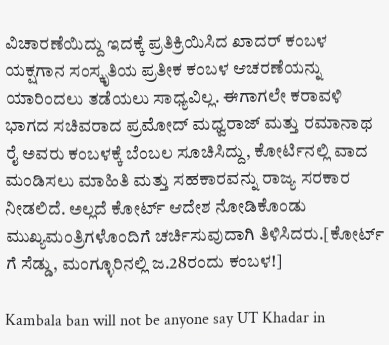ವಿಚಾರಣೆಯಿದ್ದು ಇದಕ್ಕೆ ಪ್ರತಿಕ್ರಿಯಿಸಿದ ಖಾದರ್ ಕಂಬಳ ಯಕ್ಷಗಾನ ಸಂಸ್ಕೃತಿಯ ಪ್ರತೀಕ ಕಂಬಳ ಆಚರಣೆಯನ್ನು ಯಾರಿಂದಲು ತಡೆಯಲು ಸಾಧ್ಯವಿಲ್ಲ. ಈಗಾಗಲೇ ಕರಾವಳಿ ಭಾಗದ ಸಚಿವರಾದ ಪ್ರಮೋದ್ ಮಧ್ವರಾಜ್ ಮತ್ತು ರಮಾನಾಥ ರೈ ಅವರು ಕಂಬಳಕ್ಕೆ ಬೆಂಬಲ ಸೂಚಿಸಿದ್ದು, ಕೋರ್ಟಿನಲ್ಲಿ ವಾದ ಮಂಡಿಸಲು ಮಾಹಿತಿ ಮತ್ತು ಸಹಕಾರವನ್ನು ರಾಜ್ಯ ಸರಕಾರ ನೀಡಲಿದೆ. ಅಲ್ಲದೆ ಕೋರ್ಟ್ ಆದೇಶ ನೋಡಿಕೊಂಡು ಮುಖ್ಯಮಂತ್ರಿಗಳೊಂದಿಗೆ ಚರ್ಚಿಸುವುದಾಗಿ ತಿಳಿಸಿದರು.[ಕೋರ್ಟ್ ಗೆ ಸೆಡ್ಡು, ಮಂಗ್ಳೂರಿನಲ್ಲಿ ಜ.28ರಂದು ಕಂಬಳ!]

Kambala ban will not be anyone say UT Khadar in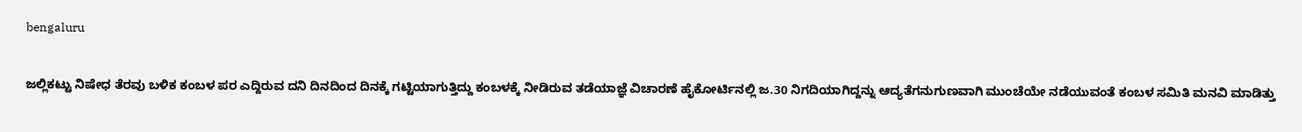bengaluru

ಜಲ್ಲಿಕಟ್ಟು ನಿಷೇಧ ತೆರವು ಬಳಿಕ ಕಂಬಳ ಪರ ಎದ್ದಿರುವ ದನಿ ದಿನದಿಂದ ದಿನಕ್ಕೆ ಗಟ್ಟಿಯಾಗುತ್ತಿದ್ದು ಕಂಬಳಕ್ಕೆ ನೀಡಿರುವ ತಡೆಯಾಜ್ಞೆ ವಿಚಾರಣೆ ಹೈಕೋರ್ಟಿನಲ್ಲಿ ಜ.30 ನಿಗದಿಯಾಗಿದ್ದನ್ನು ಆದ್ಯತೆಗನುಗುಣವಾಗಿ ಮುಂಚೆಯೇ ನಡೆಯುವಂತೆ ಕಂಬಳ ಸಮಿತಿ ಮನವಿ ಮಾಡಿತ್ತು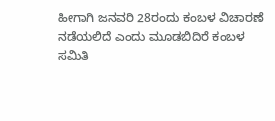ಹೀಗಾಗಿ ಜನವರಿ 28ರಂದು ಕಂಬಳ ವಿಚಾರಣೆ ನಡೆಯಲಿದೆ ಎಂದು ಮೂಡಬಿದಿರೆ ಕಂಬಳ ಸಮಿತಿ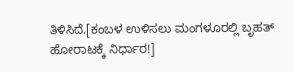ತಿಳಿಸಿದೆ.[ಕಂಬಳ ಉಳಿಸಲು ಮಂಗಳೂರಲ್ಲಿ ಬೃಹತ್ ಹೋರಾಟಕ್ಕೆ ನಿರ್ಧಾರ!]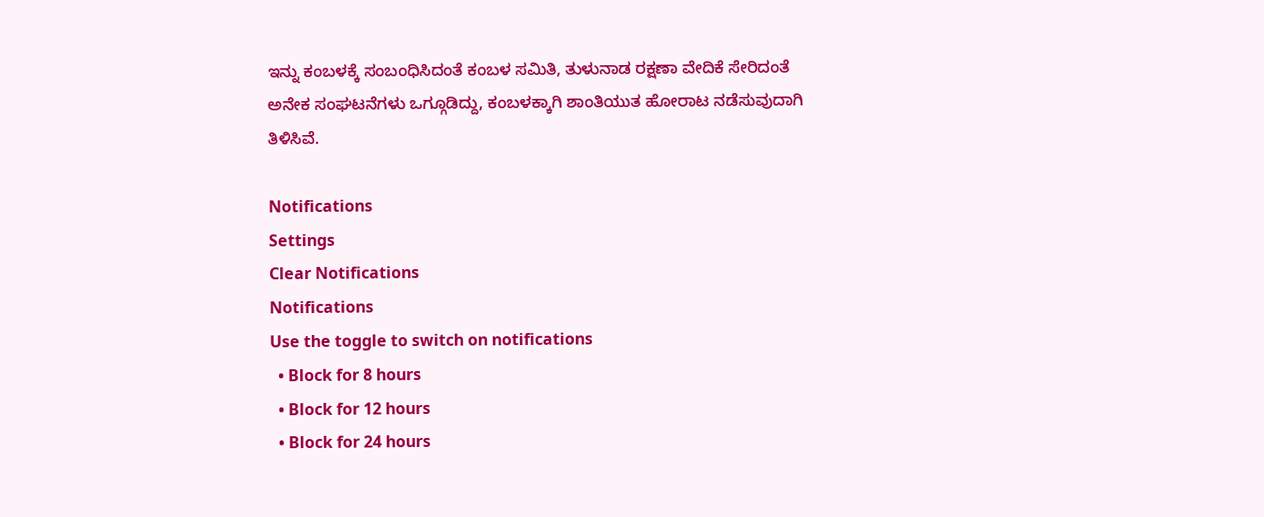ಇನ್ನು ಕಂಬಳಕ್ಕೆ ಸಂಬಂಧಿಸಿದಂತೆ ಕಂಬಳ ಸಮಿತಿ, ತುಳುನಾಡ ರಕ್ಷಣಾ ವೇದಿಕೆ ಸೇರಿದಂತೆ ಅನೇಕ ಸಂಘಟನೆಗಳು ಒಗ್ಗೂಡಿದ್ದು, ಕಂಬಳಕ್ಕಾಗಿ ಶಾಂತಿಯುತ ಹೋರಾಟ ನಡೆಸುವುದಾಗಿ ತಿಳಿಸಿವೆ.

Notifications
Settings
Clear Notifications
Notifications
Use the toggle to switch on notifications
  • Block for 8 hours
  • Block for 12 hours
  • Block for 24 hours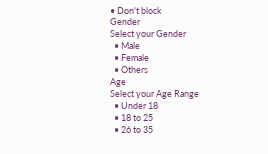• Don't block
Gender
Select your Gender
  • Male
  • Female
  • Others
Age
Select your Age Range
  • Under 18
  • 18 to 25
  • 26 to 35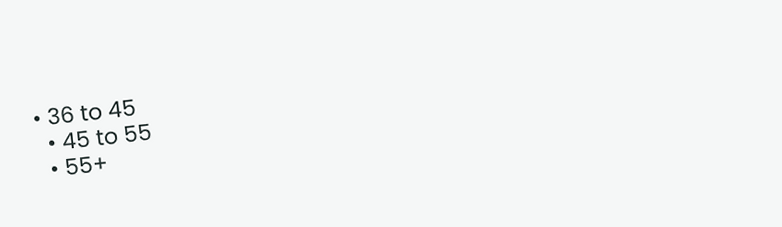• 36 to 45
  • 45 to 55
  • 55+